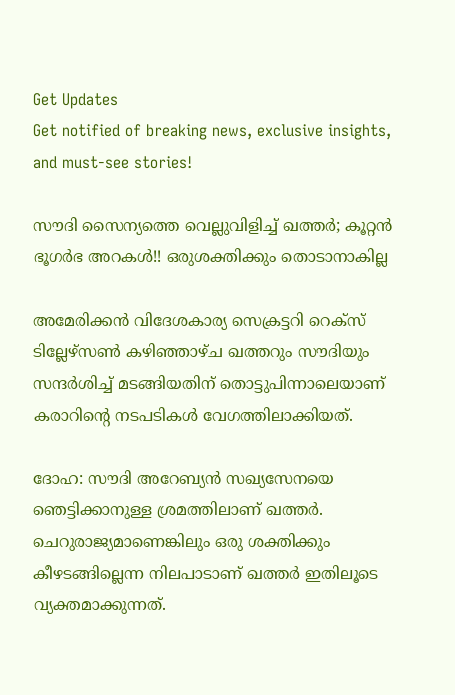Get Updates
Get notified of breaking news, exclusive insights, and must-see stories!

സൗദി സൈന്യത്തെ വെല്ലുവിളിച്ച് ഖത്തര്‍; കൂറ്റന്‍ ഭൂഗര്‍ഭ അറകള്‍!! ഒരുശക്തിക്കും തൊടാനാകില്ല

അമേരിക്കന്‍ വിദേശകാര്യ സെക്രട്ടറി റെക്‌സ് ടില്ലേഴ്‌സണ്‍ കഴിഞ്ഞാഴ്ച ഖത്തറും സൗദിയും സന്ദര്‍ശിച്ച് മടങ്ങിയതിന് തൊട്ടുപിന്നാലെയാണ് കരാറിന്റെ നടപടികള്‍ വേഗത്തിലാക്കിയത്.

ദോഹ: സൗദി അറേബ്യന്‍ സഖ്യസേനയെ ഞെട്ടിക്കാനുള്ള ശ്രമത്തിലാണ് ഖത്തര്‍. ചെറുരാജ്യമാണെങ്കിലും ഒരു ശക്തിക്കും കീഴടങ്ങില്ലെന്ന നിലപാടാണ് ഖത്തര്‍ ഇതിലൂടെ വ്യക്തമാക്കുന്നത്.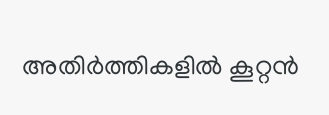അതിര്‍ത്തികളില്‍ കൂറ്റന്‍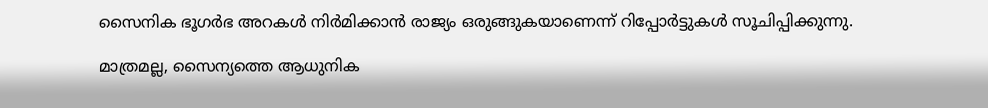സൈനിക ഭൂഗര്‍ഭ അറകള്‍ നിര്‍മിക്കാന്‍ രാജ്യം ഒരുങ്ങുകയാണെന്ന് റിപ്പോര്‍ട്ടുകള്‍ സൂചിപ്പിക്കുന്നു.

മാത്രമല്ല, സൈന്യത്തെ ആധുനിക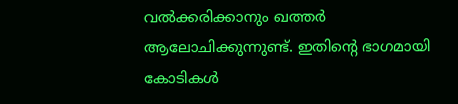വല്‍ക്കരിക്കാനും ഖത്തര്‍ ആലോചിക്കുന്നുണ്ട്. ഇതിന്റെ ഭാഗമായി കോടികള്‍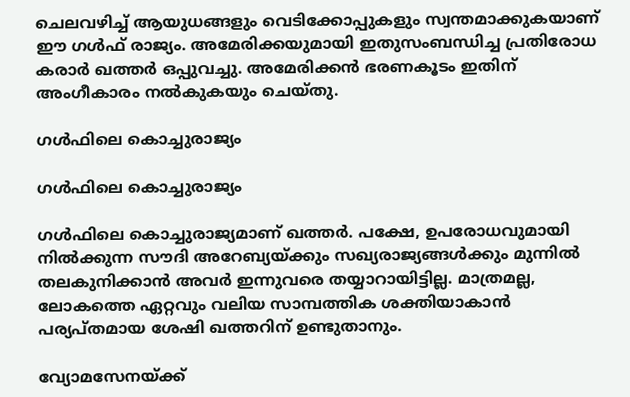ചെലവഴിച്ച് ആയുധങ്ങളും വെടിക്കോപ്പുകളും സ്വന്തമാക്കുകയാണ് ഈ ഗള്‍ഫ് രാജ്യം. അമേരിക്കയുമായി ഇതുസംബന്ധിച്ച പ്രതിരോധ കരാര്‍ ഖത്തര്‍ ഒപ്പുവച്ചു. അമേരിക്കന്‍ ഭരണകൂടം ഇതിന് അംഗീകാരം നല്‍കുകയും ചെയ്തു.

ഗള്‍ഫിലെ കൊച്ചുരാജ്യം

ഗള്‍ഫിലെ കൊച്ചുരാജ്യം

ഗള്‍ഫിലെ കൊച്ചുരാജ്യമാണ് ഖത്തര്‍. പക്ഷേ, ഉപരോധവുമായി നില്‍ക്കുന്ന സൗദി അറേബ്യയ്ക്കും സഖ്യരാജ്യങ്ങള്‍ക്കും മുന്നില്‍ തലകുനിക്കാന്‍ അവര്‍ ഇന്നുവരെ തയ്യാറായിട്ടില്ല. മാത്രമല്ല, ലോകത്തെ ഏറ്റവും വലിയ സാമ്പത്തിക ശക്തിയാകാന്‍ പര്യപ്തമായ ശേഷി ഖത്തറിന് ഉണ്ടുതാനും.

വ്യോമസേനയ്ക്ക്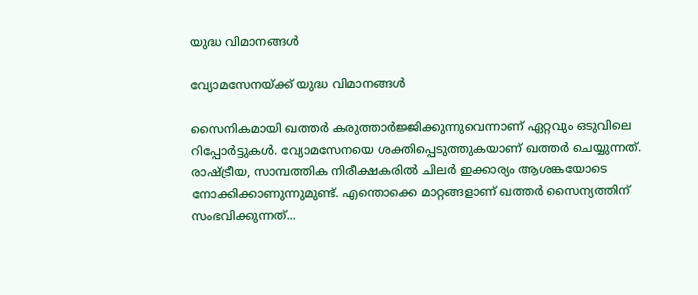യുദ്ധ വിമാനങ്ങള്‍

വ്യോമസേനയ്ക്ക് യുദ്ധ വിമാനങ്ങള്‍

സൈനികമായി ഖത്തര്‍ കരുത്താര്‍ജ്ജിക്കുന്നുവെന്നാണ് ഏറ്റവും ഒടുവിലെ റിപ്പോര്‍ട്ടുകള്‍. വ്യോമസേനയെ ശക്തിപ്പെടുത്തുകയാണ് ഖത്തര്‍ ചെയ്യുന്നത്. രാഷ്ട്രീയ, സാമ്പത്തിക നിരീക്ഷകരില്‍ ചിലര്‍ ഇക്കാര്യം ആശങ്കയോടെ നോക്കിക്കാണുന്നുമുണ്ട്. എന്തൊക്കെ മാറ്റങ്ങളാണ് ഖത്തര്‍ സൈന്യത്തിന് സംഭവിക്കുന്നത്...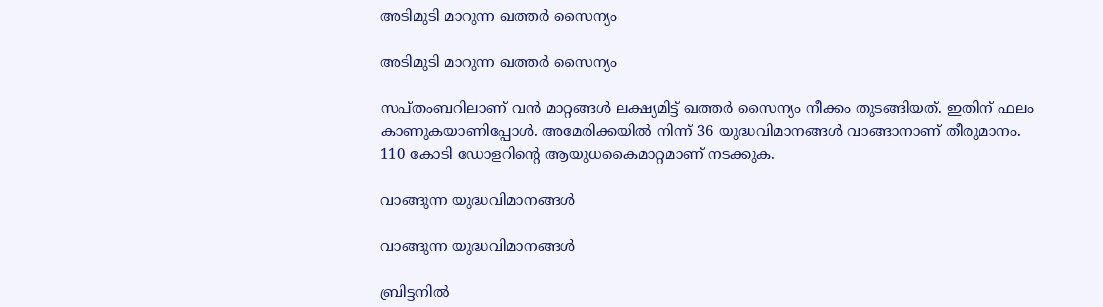അടിമുടി മാറുന്ന ഖത്തര്‍ സൈന്യം

അടിമുടി മാറുന്ന ഖത്തര്‍ സൈന്യം

സപ്തംബറിലാണ് വന്‍ മാറ്റങ്ങള്‍ ലക്ഷ്യമിട്ട് ഖത്തര്‍ സൈന്യം നീക്കം തുടങ്ങിയത്. ഇതിന് ഫലം കാണുകയാണിപ്പോള്‍. അമേരിക്കയില്‍ നിന്ന് 36 യുദ്ധവിമാനങ്ങള്‍ വാങ്ങാനാണ് തീരുമാനം. 110 കോടി ഡോളറിന്റെ ആയുധകൈമാറ്റമാണ് നടക്കുക.

വാങ്ങുന്ന യുദ്ധവിമാനങ്ങള്‍

വാങ്ങുന്ന യുദ്ധവിമാനങ്ങള്‍

ബ്രിട്ടനില്‍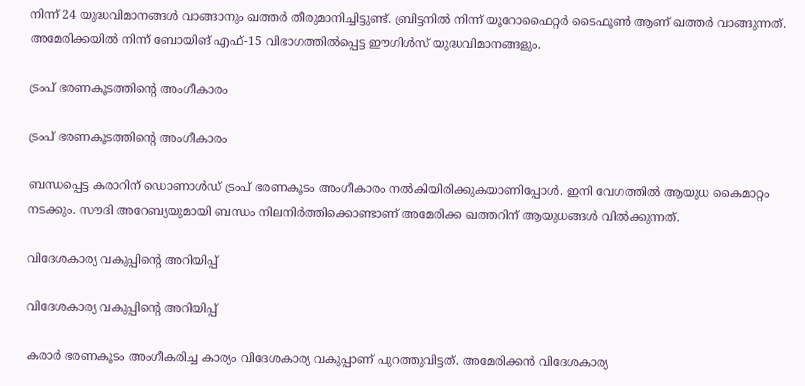നിന്ന് 24 യുദ്ധവിമാനങ്ങള്‍ വാങ്ങാനും ഖത്തര്‍ തീരുമാനിച്ചിട്ടുണ്ട്. ബ്രിട്ടനില്‍ നിന്ന് യൂറോഫൈറ്റര്‍ ടൈഫൂണ്‍ ആണ് ഖത്തര്‍ വാങ്ങുന്നത്. അമേരിക്കയില്‍ നിന്ന് ബോയിങ് എഫ്-15 വിഭാഗത്തില്‍പ്പെട്ട ഈഗിള്‍സ് യുദ്ധവിമാനങ്ങളും.

ട്രംപ് ഭരണകൂടത്തിന്റെ അംഗീകാരം

ട്രംപ് ഭരണകൂടത്തിന്റെ അംഗീകാരം

ബന്ധപ്പെട്ട കരാറിന് ഡൊണാള്‍ഡ് ട്രംപ് ഭരണകൂടം അംഗീകാരം നല്‍കിയിരിക്കുകയാണിപ്പോള്‍. ഇനി വേഗത്തില്‍ ആയുധ കൈമാറ്റം നടക്കും. സൗദി അറേബ്യയുമായി ബന്ധം നിലനിര്‍ത്തിക്കൊണ്ടാണ് അമേരിക്ക ഖത്തറിന് ആയുധങ്ങള്‍ വില്‍ക്കുന്നത്.

വിദേശകാര്യ വകുപ്പിന്റെ അറിയിപ്പ്

വിദേശകാര്യ വകുപ്പിന്റെ അറിയിപ്പ്

കരാര്‍ ഭരണകൂടം അംഗീകരിച്ച കാര്യം വിദേശകാര്യ വകുപ്പാണ് പുറത്തുവിട്ടത്. അമേരിക്കന്‍ വിദേശകാര്യ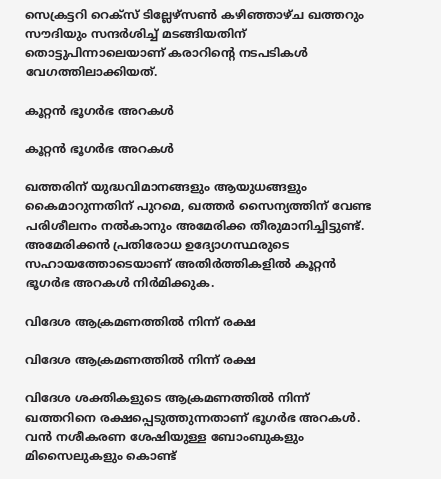സെക്രട്ടറി റെക്‌സ് ടില്ലേഴ്‌സണ്‍ കഴിഞ്ഞാഴ്ച ഖത്തറും സൗദിയും സന്ദര്‍ശിച്ച് മടങ്ങിയതിന് തൊട്ടുപിന്നാലെയാണ് കരാറിന്റെ നടപടികള്‍ വേഗത്തിലാക്കിയത്.

കൂറ്റന്‍ ഭൂഗര്‍ഭ അറകള്‍

കൂറ്റന്‍ ഭൂഗര്‍ഭ അറകള്‍

ഖത്തരിന് യുദ്ധവിമാനങ്ങളും ആയുധങ്ങളും കൈമാറുന്നതിന് പുറമെ, ഖത്തര്‍ സൈന്യത്തിന് വേണ്ട പരിശീലനം നല്‍കാനും അമേരിക്ക തീരുമാനിച്ചിട്ടുണ്ട്. അമേരിക്കന്‍ പ്രതിരോധ ഉദ്യോഗസ്ഥരുടെ സഹായത്തോടെയാണ് അതിര്‍ത്തികളില്‍ കൂറ്റന്‍ ഭൂഗര്‍ഭ അറകള്‍ നിര്‍മിക്കുക.

വിദേശ ആക്രമണത്തില്‍ നിന്ന് രക്ഷ

വിദേശ ആക്രമണത്തില്‍ നിന്ന് രക്ഷ

വിദേശ ശക്തികളുടെ ആക്രമണത്തില്‍ നിന്ന് ഖത്തറിനെ രക്ഷപ്പെടുത്തുന്നതാണ് ഭൂഗര്‍ഭ അറകള്‍. വന്‍ നശീകരണ ശേഷിയുള്ള ബോംബുകളും മിസൈലുകളും കൊണ്ട്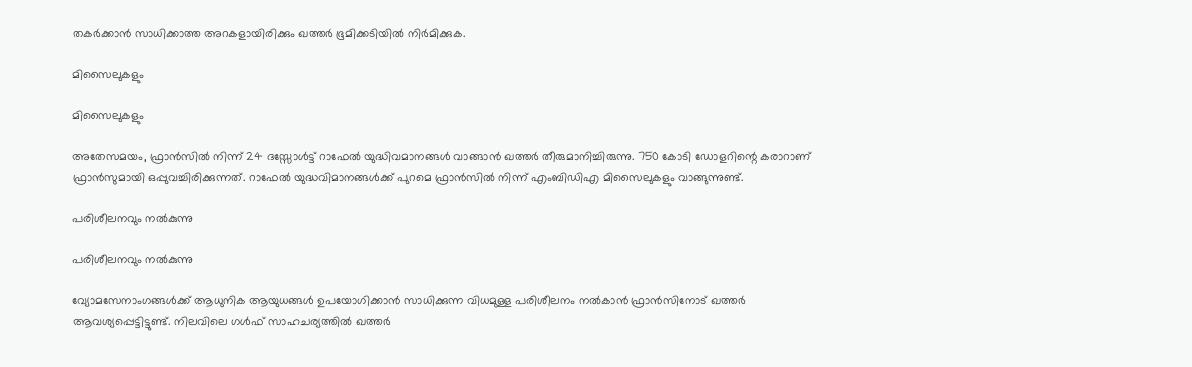തകര്‍ക്കാന്‍ സാധിക്കാത്ത അറകളായിരിക്കും ഖത്തര്‍ ഭൂമിക്കടിയില്‍ നിര്‍മിക്കുക.

മിസൈലുകളും

മിസൈലുകളും

അതേസമയം, ഫ്രാന്‍സില്‍ നിന്ന് 24 ദസ്സോള്‍ട്ട് റാഫേല്‍ യുദ്ധിവമാനങ്ങള്‍ വാങ്ങാന്‍ ഖത്തര്‍ തീരുമാനിച്ചിരുന്നു. 750 കോടി ഡോളറിന്റെ കരാറാണ് ഫ്രാന്‍സുമായി ഒപ്പുവച്ചിരിക്കുന്നത്. റാഫേല്‍ യുദ്ധവിമാനങ്ങള്‍ക്ക് പുറമെ ഫ്രാന്‍സില്‍ നിന്ന് എംബിഡിഎ മിസൈലുകളും വാങ്ങുന്നുണ്ട്.

പരിശീലനവും നല്‍കുന്നു

പരിശീലനവും നല്‍കുന്നു

വ്യോമസേനാംഗങ്ങള്‍ക്ക് ആധുനിക ആയുധങ്ങള്‍ ഉപയോഗിക്കാന്‍ സാധിക്കുന്ന വിധമുള്ള പരിശീലനം നല്‍കാന്‍ ഫ്രാന്‍സിനോട് ഖത്തര്‍ ആവശ്യപ്പെട്ടിട്ടുണ്ട്. നിലവിലെ ഗള്‍ഫ് സാഹചര്യത്തില്‍ ഖത്തര്‍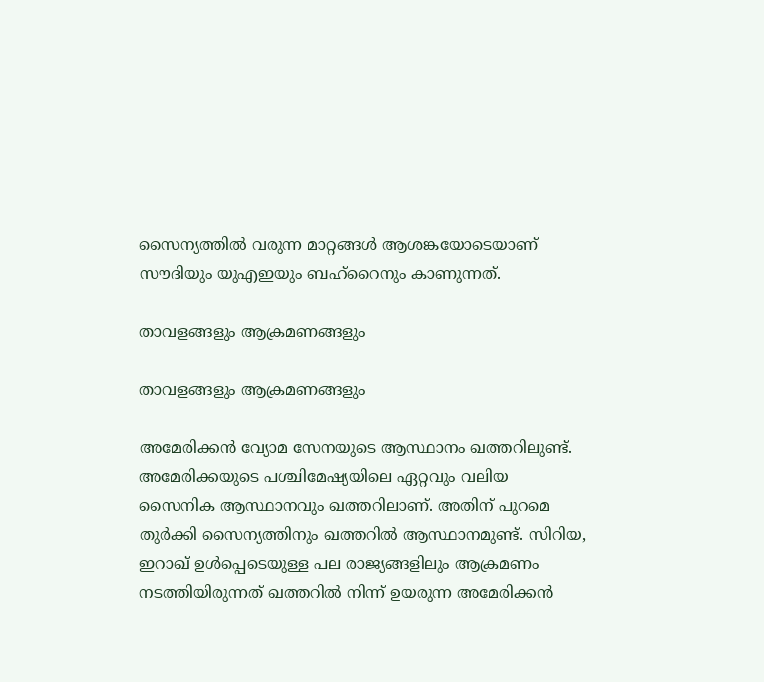സൈന്യത്തില്‍ വരുന്ന മാറ്റങ്ങള്‍ ആശങ്കയോടെയാണ് സൗദിയും യുഎഇയും ബഹ്റൈനും കാണുന്നത്.

താവളങ്ങളും ആക്രമണങ്ങളും

താവളങ്ങളും ആക്രമണങ്ങളും

അമേരിക്കന്‍ വ്യോമ സേനയുടെ ആസ്ഥാനം ഖത്തറിലുണ്ട്. അമേരിക്കയുടെ പശ്ചിമേഷ്യയിലെ ഏറ്റവും വലിയ സൈനിക ആസ്ഥാനവും ഖത്തറിലാണ്. അതിന് പുറമെ തുര്‍ക്കി സൈന്യത്തിനും ഖത്തറില്‍ ആസ്ഥാനമുണ്ട്. സിറിയ, ഇറാഖ് ഉള്‍പ്പെടെയുള്ള പല രാജ്യങ്ങളിലും ആക്രമണം നടത്തിയിരുന്നത് ഖത്തറില്‍ നിന്ന് ഉയരുന്ന അമേരിക്കന്‍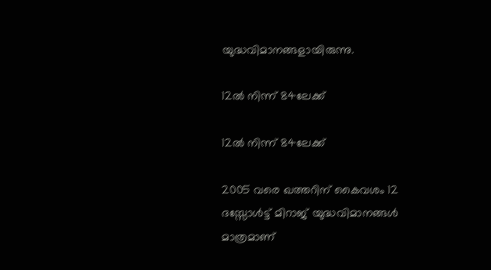യുദ്ധവിമാനങ്ങളായിരുന്നു.

12ല്‍ നിന്ന് 84ലേക്ക്

12ല്‍ നിന്ന് 84ലേക്ക്

2005 വരെ ഖത്തറിന് കൈവശം 12 ദസ്സോള്‍ട്ട് മിറാജ് യുദ്ധവിമാനങ്ങള്‍ മാത്രമാണ്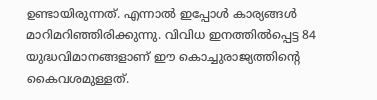ഉണ്ടായിരുന്നത്. എന്നാല്‍ ഇപ്പോള്‍ കാര്യങ്ങള്‍ മാറിമറിഞ്ഞിരിക്കുന്നു. വിവിധ ഇനത്തില്‍പ്പെട്ട 84 യുദ്ധവിമാനങ്ങളാണ് ഈ കൊച്ചുരാജ്യത്തിന്റെ കൈവശമുള്ളത്.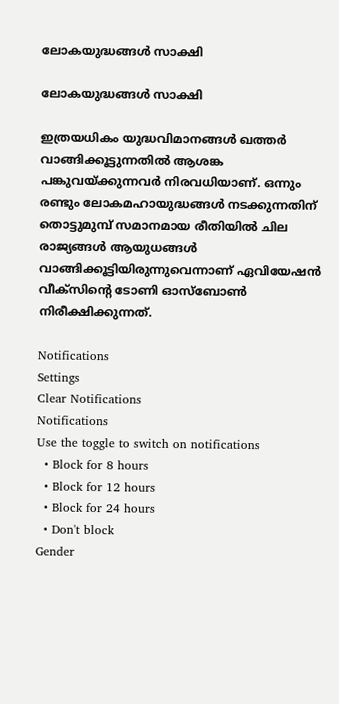ലോകയുദ്ധങ്ങള്‍ സാക്ഷി

ലോകയുദ്ധങ്ങള്‍ സാക്ഷി

ഇത്രയധികം യുദ്ധവിമാനങ്ങള്‍ ഖത്തര്‍ വാങ്ങിക്കൂട്ടുന്നതില്‍ ആശങ്ക പങ്കുവയ്ക്കുന്നവര്‍ നിരവധിയാണ്. ഒന്നും രണ്ടും ലോകമഹായുദ്ധങ്ങള്‍ നടക്കുന്നതിന് തൊട്ടുമുമ്പ് സമാനമായ രീതിയില്‍ ചില രാജ്യങ്ങള്‍ ആയുധങ്ങള്‍ വാങ്ങിക്കൂട്ടിയിരുന്നുവെന്നാണ് ഏവിയേഷന്‍ വീക്സിന്റെ ടോണി ഓസ്ബോണ്‍ നിരീക്ഷിക്കുന്നത്.

Notifications
Settings
Clear Notifications
Notifications
Use the toggle to switch on notifications
  • Block for 8 hours
  • Block for 12 hours
  • Block for 24 hours
  • Don't block
Gender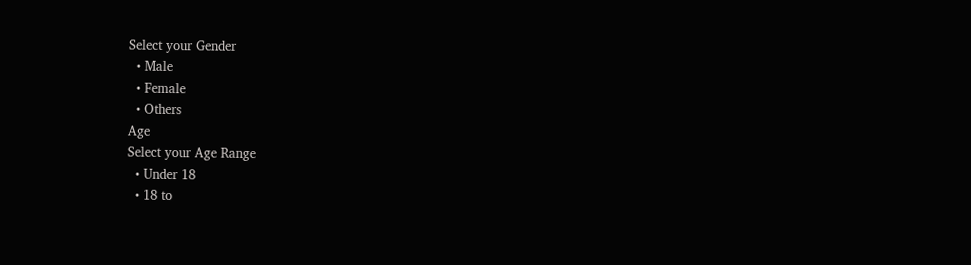Select your Gender
  • Male
  • Female
  • Others
Age
Select your Age Range
  • Under 18
  • 18 to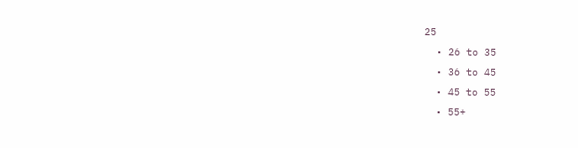25
  • 26 to 35
  • 36 to 45
  • 45 to 55
  • 55+